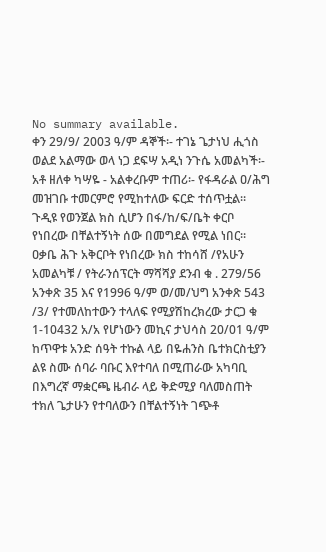No summary available.
ቀን 29/9/ 2003 ዓ/ም ዳኞች፡- ተገኔ ጌታነህ ሒጎስ ወልደ አልማው ወላ ነጋ ደፍሣ አዲነ ንጉሴ አመልካች፡- አቶ ዘለቀ ካሣዬ - አልቀረቡም ተጠሪ፡- የፋዳራል ዐ/ሕግ መዝገቡ ተመርምሮ የሚከተለው ፍርድ ተሰጥቷል።
ጉዲዩ የወንጀል ክስ ሲሆን በፋ/ከ/ፍ/ቤት ቀርቦ የነበረው በቸልተኝነት ሰው በመግደል የሚል ነበር። ዐቃቤ ሕጉ አቅርቦት የነበረው ክስ ተከሳሸ /የአሁን አመልካቹ / የትራንሰፕርት ማሻሻያ ደንብ ቁ . 279/56 አንቀጽ 35 እና የ1996 ዓ/ም ወ/መ/ህግ አንቀጽ 543 /3/ የተመለከተውን ተላለፍ የሚያሽከረክረው ታርጋ ቁ 1-10432 አ/አ የሆነውን መኪና ታህሳስ 20/01 ዓ/ም ከጥዋቱ አንድ ሰዓት ተኩል ላይ በዬሐንስ ቤተክርስቲያን ልዩ ስሙ ሰባራ ባቡር እየተባለ በሚጠራው አካባቢ በእግረኛ ማቋርጫ ዜብራ ላይ ቅድሚያ ባለመስጠት ተክለ ጌታሁን የተባለውን በቸልተኝነት ገጭቶ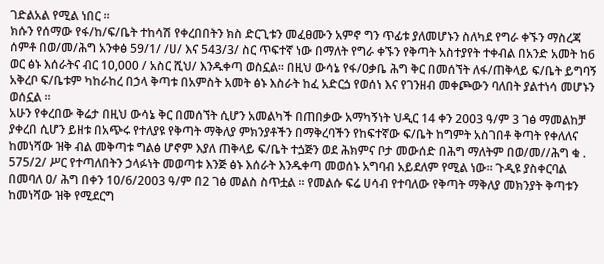ገድልአል የሚል ነበር ።
ክሱን የሰማው የፋ/ከ/ፍ/ቤት ተከሳሽ የቀረበበትን ክስ ድርጊቱን መፈፀሙን አምኖ ግን ጥፊቱ ያለመሆኑን ስለካደ የግራ ቀኙን ማስረጃ ሰምቶ በወ/መ/ሕግ አንቀፅ 59/1/ /ሀ/ እና 543/3/ ስር ጥፍተኛ ነው በማለት የግራ ቀኙን የቅጣት አስተያየት ተቀብል በአንድ አመት ከ6 ወር ፅኑ እሰራትና ብር 10,000 / አስር ሺህ/ እንዱቀጣ ወስኗል። በዚህ ውሳኔ የፋ/ዐቃቤ ሕግ ቅር በመሰኘት ለፋ/ጠቅላይ ፍ/ቤት ይግባኝ አቅረቦ ፍ/ቤቱም ካከራከረ በኃላ ቅጣቱ በአምስት አመት ፅኑ እስራት ከፈ አድርጏ የወሰነ እና የገንዘብ መቀጮውን ባለበት ያልተነሳ መሆኑን ወሰኗል ።
አሁን የቀረበው ቅሬታ በዚህ ውሳኔ ቅር በመሰኘት ሲሆን አመልካች በጠበቃው አማካኝነት ህዲር 14 ቀን 2003 ዓ/ም 3 ገፅ ማመልከቻ ያቀረበ ሲሆን ይዘቱ በአጭሩ የተለያዩ የቅጣት ማቅለያ ምክንያቶችን በማቅረባችን የከፍተኛው ፍ/ቤት ከግምት አስገበቶ ቅጣት የቀለለና ከመነሻው ዝቅ ብል መቅጣቱ ግልፅ ሆኖም እያለ ጠቅላይ ፍ/ቤት ተጏጅን ወደ ሕክምና ቦታ መውሰድ በሕግ ማለትም በወ/መ//ሕግ ቁ . 575/2/ ሥር የተጣለበትን ኃላፉነት መወጣቱ እንጅ ፅኑ እሰራት እንዱቀጣ መወሰኑ አግባብ አይደለም የሚል ነው። ጉዲዩ ያስቀርባል በመባለ ዐ/ ሕግ በቀን 10/6/2003 ዓ/ም በ2 ገፅ መልስ ስጥቷል ። የመልሱ ፍሬ ሀሳብ የተባለው የቅጣት ማቅለያ መክንያት ቅጣቱን ከመነሻው ዝቅ የሚደርግ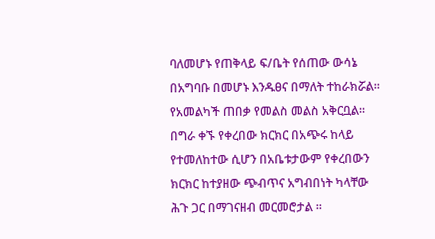ባለመሆኑ የጠቅላይ ፍ/ቤት የሰጠው ውሳኔ በአግባቡ በመሆኑ እንዱፀና በማለት ተከራክሯል።
የአመልካች ጠበቃ የመልስ መልስ አቅርቧል። በግራ ቀኙ የቀረበው ክርክር በአጭሩ ከላይ የተመለከተው ሲሆን በአቤቱታውም የቀረበውን ክርክር ከተያዘው ጭብጥና አግብበነት ካላቸው ሕጉ ጋር በማገናዘብ መርመሮታል ።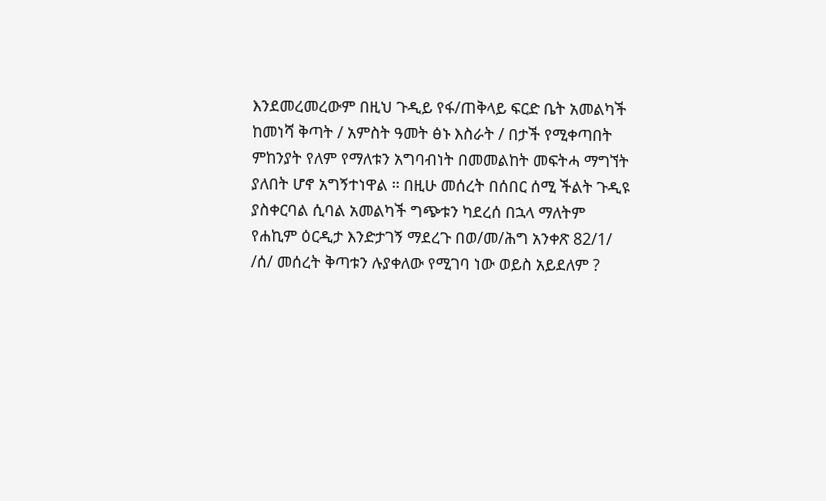እንደመረመረውም በዚህ ጉዲይ የፋ/ጠቅላይ ፍርድ ቤት አመልካች ከመነሻ ቅጣት / አምስት ዓመት ፅኑ እስራት / በታች የሚቀጣበት ምከንያት የለም የማለቱን አግባብነት በመመልከት መፍትሓ ማግኘት ያለበት ሆኖ አግኝተነዋል ። በዚሁ መሰረት በሰበር ሰሚ ችልት ጉዲዩ ያስቀርባል ሲባል አመልካች ግጭቱን ካደረሰ በኋላ ማለትም የሐኪም ዕርዲታ እንድታገኝ ማደረጉ በወ/መ/ሕግ አንቀጽ 82/1/ /ሰ/ መሰረት ቅጣቱን ሉያቀለው የሚገባ ነው ወይስ አይደለም ?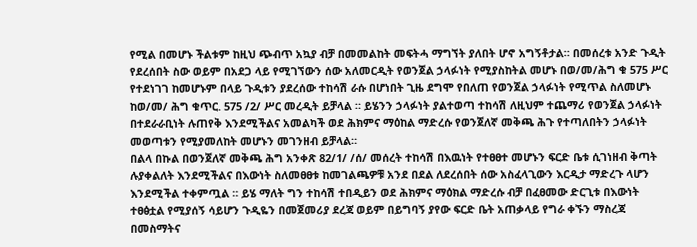የሚል በመሆኑ ችልቱም ከዚህ ጭብጥ አኳያ ብቻ በመመልከት መፍትሓ ማግኘት ያለበት ሆኖ አግኝቶታል። በመሰረቱ አንድ ጉዲት የደረሰበት ስው ወይም በአደጋ ላይ የሚገኘውን ሰው አለመርዲት የወንጀል ኃላፉነት የሚያስከትል መሆኑ በወ/መ/ሕግ ቁ 575 ሥር የተደነገገ ከመሆኑም በላይ ጉዲቱን ያደረሰው ተከሳሽ ራሱ በሆነበት ጊዜ ደግሞ የበለጠ የወንጀል ኃላፉነት የሚጥል ስለመሆኑ ከወ/መ/ ሕግ ቁጥር. 575 /2/ ሥር መረዲት ይቻላል ። ይሄንን ኃላፉነት ያልተወጣ ተከሳሽ ለዚህም ተጨማሪ የወንጀል ኃላፉነት በተደራራቢነት ሉጠየቅ እንደሚችልና አመልካች ወደ ሕክምና ማዕከል ማድረሱ የወንጀለኛ መቅጫ ሕጉ የተጣለበትን ኃላፉነት መወጣቱን የሚያመለከት መሆኑን መገንዘብ ይቻላል።
በልላ በኩል በወንጀለኛ መቅጫ ሕግ አንቀጽ 82/1/ /ሰ/ መሰረት ተከሳሽ በእዉነት የተፀፀተ መሆኑን ፍርድ ቤቱ ሲገነዘብ ቅጣት ሉያቀልለት እንደሚችልና በእውነት ስለመፀፀቱ ከመገልጫዎቹ አንደ በደል ለደረሰበት ሰው አስፈላጊውን እርዲታ ማድረጉ ላሆን እንደሚችል ተቀምጧል ። ይሄ ማለት ግን ተከሳሽ ተበዲይን ወደ ሕክምና ማዕክል ማድረሱ ብቻ በፈፀመው ድርጊቱ በእውነት ተፀፅቷል የሚያሰኝ ሳይሆን ጉዲዬን በመጀመሪያ ደረጃ ወይም በይግባኝ ያየው ፍርድ ቤት አጠቃላይ የግራ ቀኙን ማስረጃ በመስማትና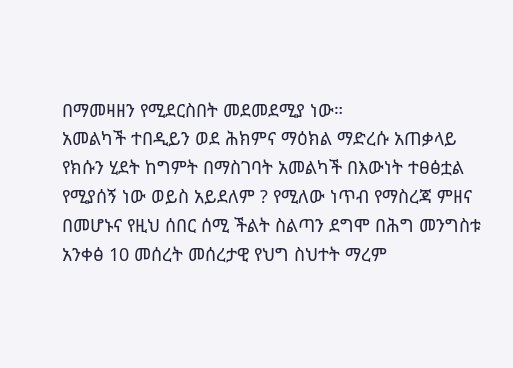በማመዛዘን የሚደርስበት መደመደሚያ ነው።
አመልካች ተበዲይን ወደ ሕክምና ማዕክል ማድረሱ አጠቃላይ የክሱን ሂደት ከግምት በማስገባት አመልካች በእውነት ተፀፅቷል የሚያሰኝ ነው ወይስ አይደለም ? የሚለው ነጥብ የማስረጃ ምዘና በመሆኑና የዚህ ሰበር ሰሚ ችልት ስልጣን ደግሞ በሕግ መንግስቱ አንቀፅ 10 መሰረት መሰረታዊ የህግ ስህተት ማረም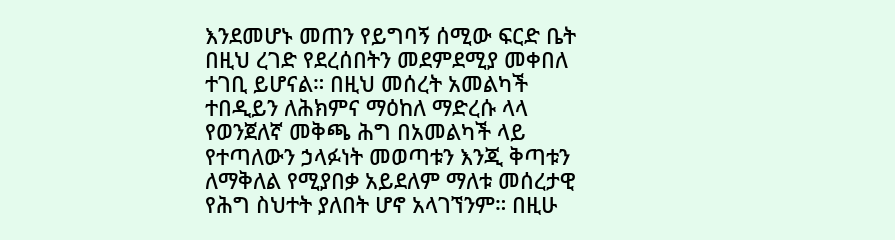እንደመሆኑ መጠን የይግባኝ ሰሚው ፍርድ ቤት በዚህ ረገድ የደረሰበትን መደምደሚያ መቀበለ ተገቢ ይሆናል። በዚህ መሰረት አመልካች ተበዲይን ለሕክምና ማዕከለ ማድረሱ ላላ የወንጀለኛ መቅጫ ሕግ በአመልካች ላይ የተጣለውን ኃላፉነት መወጣቱን እንጂ ቅጣቱን ለማቅለል የሚያበቃ አይደለም ማለቱ መሰረታዊ የሕግ ስህተት ያለበት ሆኖ አላገኘንም። በዚሁ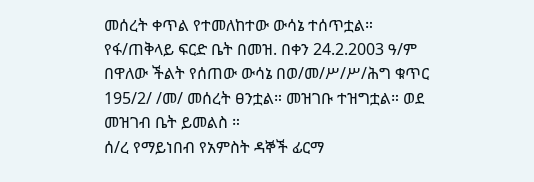መሰረት ቀጥል የተመለከተው ውሳኔ ተሰጥቷል።
የፋ/ጠቅላይ ፍርድ ቤት በመዝ. በቀን 24.2.2003 ዓ/ም በዋለው ችልት የሰጠው ውሳኔ በወ/መ/ሥ/ሥ/ሕግ ቁጥር 195/2/ /መ/ መሰረት ፀንቷል። መዝገቡ ተዝግቷል። ወደ መዝገብ ቤት ይመልስ ።
ሰ/ረ የማይነበብ የአምስት ዳኞች ፊርማ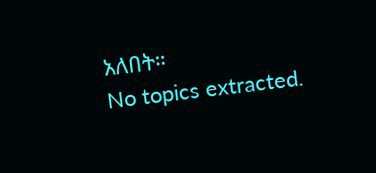አለበት።
No topics extracted.